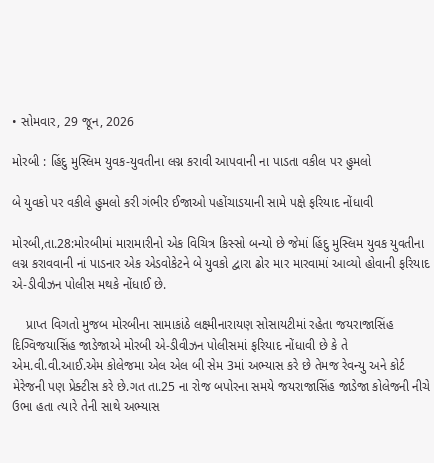• સોમવાર, 29 જૂન, 2026

મોરબી : હિંદુ મુસ્લિમ યુવક-યુવતીના લગ્ન કરાવી આપવાની ના પાડતા વકીલ પર હુમલો

બે યુવકો પર વકીલે હુમલો કરી ગંભીર ઈજાઓ પહોંચાડયાની સામે પક્ષે ફરિયાદ નોંધાવી

મોરબી,તા.28:મોરબીમાં મારામારીનો એક વિચિત્ર કિસ્સો બન્યો છે જેમાં હિંદુ મુસ્લિમ યુવક યુવતીના લગ્ન કરાવવાની નાં પાડનાર એક એડવોકેટને બે યુવકો દ્વારા ઢોર માર મારવામાં આવ્યો હોવાની ફરિયાદ એ-ડીવીઝન પોલીસ મથકે નોંધાઈ છે.

    પ્રાપ્ત વિગતો મુજબ મોરબીના સામાકાંઠે લક્ષ્મીનારાયણ સોસાયટીમાં રહેતા જયરાજાસિંહ દિગ્વિજયાસિંહ જાડેજાએ મોરબી એ-ડીવીઝન પોલીસમાં ફરિયાદ નોંધાવી છે કે તે એમ.વી.વી.આઈ.એમ કોલેજમા એલ એલ બી સેમ 3માં અભ્યાસ કરે છે તેમજ રેવન્યુ અને કોર્ટ મેરેજની પણ પ્રેક્ટીસ કરે છે.ગત તા.25 ના રોજ બપોરના સમયે જયરાજાસિંહ જાડેજા કોલેજની નીચે ઉભા હતા ત્યારે તેની સાથે અભ્યાસ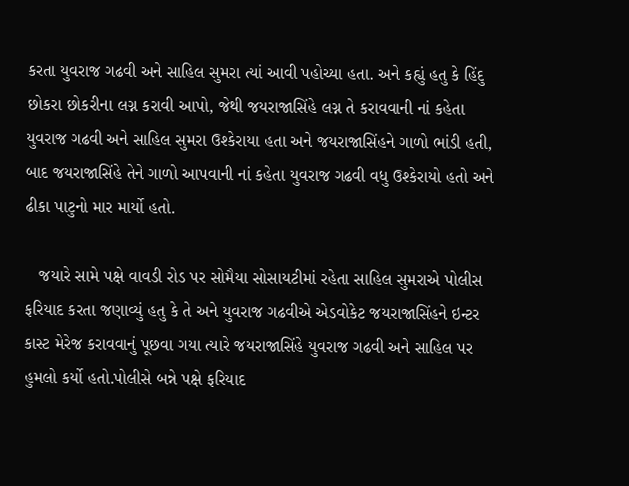કરતા યુવરાજ ગઢવી અને સાહિલ સુમરા ત્યાં આવી પહોચ્યા હતા. અને કહ્યું હતુ કે હિંદુ છોકરા છોકરીના લગ્ન કરાવી આપો, જેથી જયરાજાસિંહે લગ્ન તે કરાવવાની નાં કહેતા યુવરાજ ગઢવી અને સાહિલ સુમરા ઉશ્કેરાયા હતા અને જયરાજાસિંહને ગાળો ભાંડી હતી, બાદ જયરાજાસિંહે તેને ગાળો આપવાની નાં કહેતા યુવરાજ ગઢવી વધુ ઉશ્કેરાયો હતો અને ઢીકા પાટુનો માર માર્યો હતો.

   જયારે સામે પક્ષે વાવડી રોડ પર સોમૈયા સોસાયટીમાં રહેતા સાહિલ સુમરાએ પોલીસ ફરિયાદ કરતા જણાવ્યું હતુ કે તે અને યુવરાજ ગઢવીએ એડવોકેટ જયરાજાસિંહને ઇન્ટર કાસ્ટ મેરેજ કરાવવાનું પૂછવા ગયા ત્યારે જયરાજાસિંહે યુવરાજ ગઢવી અને સાહિલ પર હુમલો કર્યો હતો.પોલીસે બન્ને પક્ષે ફરિયાદ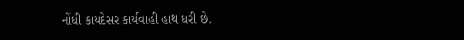નોંધી કાયદેસર કાર્યવાહી હાથ ધરી છે.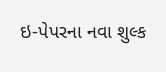ઇ-પેપરના નવા શુલ્ક